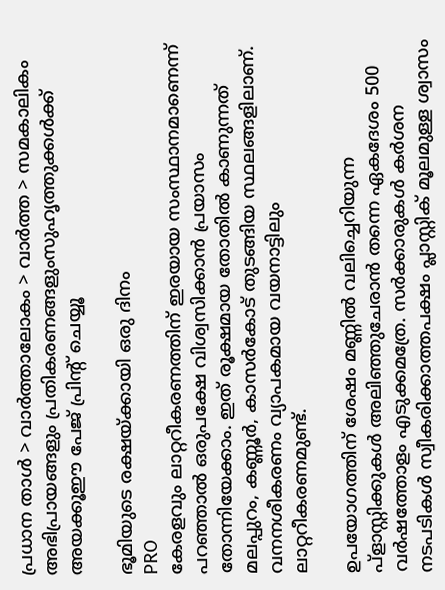പ്രധാന താള്‍ > വാര്‍ത്താലോകം > വാര്‍ത്ത > സമകാലികം
അഭിപ്രായങ്ങളും പ്രതികരണങ്ങളുംസുഹൃത്തുക്കള്‍ക്ക് അയക്കൂഈ പേജ് പ്രിന്‍റ് ചെയ്യൂ

ഭൂമിയുടെ രക്ഷയ്ക്കായി ഒരു ദിനം
PRO
കേരളവും ലാറ്ററീകരണത്തിന് ഇരയായ സംസ്ഥാനമാണെന്ന് പറഞ്ഞാല്‍ ഒരുപക്ഷേ വിശ്വസിക്കാന്‍ പ്രയാസം തോന്നിയേക്കാം. ഇത് രൂക്ഷമായ തോതില്‍ കാണുന്നത് മലപ്പുറം, കണ്ണൂര്‍, കാസര്‍കോട് തുടങ്ങിയ സ്ഥലങ്ങളിലാണ്. വനനശീകരണം വ്യാപകമായ വയനാട്ടിലും ലാറ്ററീകരണമുണ്ട്.

ഉപയോഗത്തിന് ശേഷം മണ്ണില്‍ വലിച്ചെറിയുന്ന പ്ളാസ്റ്റിക്കുകള്‍ അലിഞ്ഞുചേരാന്‍ തന്നെ ഏകദേശം 500 വര്‍ഷത്തോളം എടുക്കമത്രേ. സര്‍ക്കാരുകള്‍ കര്‍ശന നടപടികള്‍ സ്വീകരിക്കാത്തപക്ഷം പ്ലാസ്റ്റിക് മൂലമുള്ള ശ്വാസം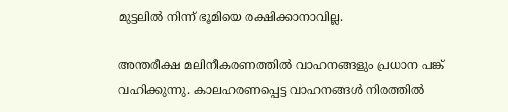മുട്ടലില്‍ നിന്ന് ഭൂമിയെ രക്ഷിക്കാനാവില്ല.

അന്തരീക്ഷ മലിനീകരണത്തില്‍ വാഹനങ്ങളും പ്രധാന പങ്ക് വഹിക്കുന്നു. കാലഹരണപ്പെട്ട വാഹനങ്ങള്‍ നിരത്തില്‍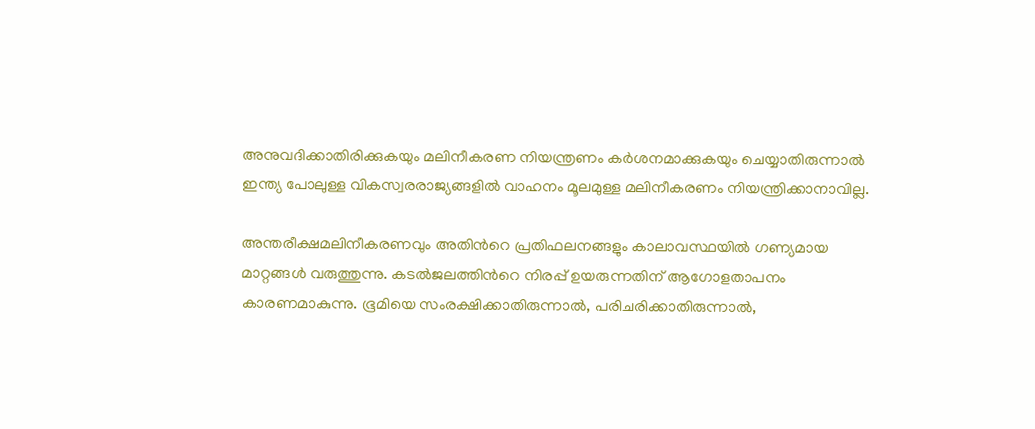അനുവദിക്കാതിരിക്കുകയും മലിനീകരണ നിയന്ത്രണം കര്‍ശനമാക്കുകയും ചെയ്യാതിരുന്നാല്‍ ഇന്ത്യ പോലുള്ള വികസ്വരരാജ്യങ്ങളില്‍ വാഹനം മൂലമുള്ള മലിനീകരണം നിയന്ത്രിക്കാനാവില്ല.

അന്തരീക്ഷമലിനീകരണവും അതിന്‍റെ പ്രതിഫലനങ്ങളും കാലാവസ്ഥയില്‍ ഗണ്യമായ മാറ്റങ്ങള്‍ വരുത്തുന്നു. കടല്‍ജലത്തിന്‍റെ നിരപ്പ് ഉയരുന്നതിന് ആഗോളതാപനം കാരണമാകുന്നു. ഭൂമിയെ സംരക്ഷിക്കാതിരുന്നാല്‍, പരിചരിക്കാതിരുന്നാല്‍,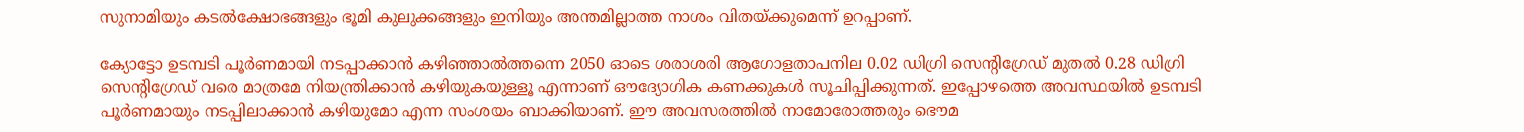സുനാമിയും കടല്‍ക്ഷോഭങ്ങളും ഭൂമി കുലുക്കങ്ങളും ഇനിയും അന്തമില്ലാത്ത നാശം വിതയ്ക്കുമെന്ന് ഉറപ്പാണ്.

ക്യോട്ടോ ഉടമ്പടി പൂര്‍ണമായി നടപ്പാക്കാന്‍ കഴിഞ്ഞാല്‍ത്തന്നെ 2050 ഓടെ ശരാശരി ആഗോളതാപനില 0.02 ഡിഗ്രി സെന്‍റിഗ്രേഡ് മുതല്‍ 0.28 ഡിഗ്രി സെന്‍റിഗ്രേഡ് വരെ മാത്രമേ നിയന്ത്രിക്കാന്‍ കഴിയുകയുള്ളൂ‍ എന്നാണ് ഔദ്യോഗിക കണക്കുകള്‍ സൂചിപ്പിക്കുന്നത്. ഇപ്പോഴത്തെ അവസ്ഥയില്‍ ഉടമ്പടി പൂര്‍ണമായും നടപ്പിലാക്കാന്‍ കഴിയുമോ എന്ന സംശയം ബാക്കിയാണ്. ഈ അവസരത്തില്‍ നാമോരോത്തരും ഭൌമ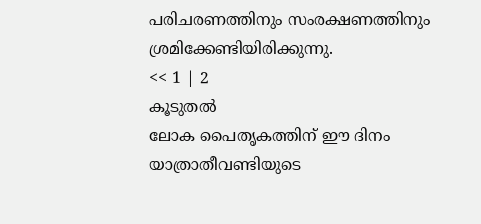പരിചരണത്തിനും സംരക്ഷണത്തിനും ശ്രമിക്കേണ്ടിയിരിക്കുന്നു.
<< 1 | 2
കൂടുതല്‍
ലോക പൈതൃകത്തിന് ഈ ദിനം
യാത്രാതീവണ്ടിയുടെ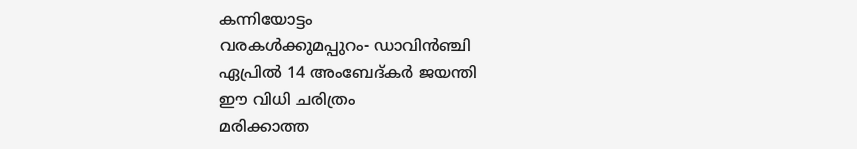കന്നിയോട്ടം
വരകള്‍ക്കുമപ്പുറം- ഡാവിന്‍ഞ്ചി
ഏപ്രില്‍ 14 അംബേദ്കര്‍ ജയന്തി
ഈ വിധി ചരിത്രം
മരിക്കാത്ത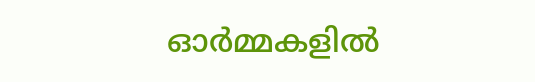ഓര്‍മ്മകളില്‍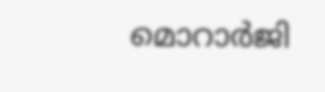മൊറാര്‍ജി